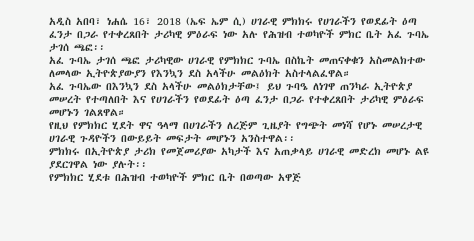አዲስ አበባ፣ ነሐሴ 16፣ 2018 (ኤፍ ኤም ሲ) ሀገራዊ ምክክሩ የሀገራችን የወደፊት ዕጣ ፈንታ በጋራ የተቀረጸበት ታሪካዊ ምዕራፍ ነው አሉ የሕዝብ ተወካዮች ምክር ቤት አፈ ጉባኤ ታገሰ ጫፎ፡፡
አፈ ጉባኤ ታገሰ ጫፎ ታሪካዊው ሀገራዊ የምክክር ጉባኤ በስኬት መጠናቀቁን አስመልክተው ለመላው ኢትዮጵያውያን የእንኳን ደስ አላችሁ መልዕክት አስተላልፈዋል።
አፈ ጉባኤው በእንኳን ደስ አላችሁ መልዕክታቸው፤ ይህ ጉባዔ ለነገዋ ጠንካራ ኢትዮጵያ መሠረት የተጣለበት እና የሀገራችን የወደፊት ዕጣ ፈንታ በጋራ የተቀረጸበት ታሪካዊ ምዕራፍ መሆኑን ገልጸዋል።
የዚህ የምክክር ሂደት ዋና ዓላማ በሀገራችን ለረጅም ጊዜያት የግጭት መነሻ የሆኑ መሠረታዊ ሀገራዊ ጉዳዮችን በውይይት መፍታት መሆኑን አንስተዋል፡፡
ምክክሩ በኢትዮጵያ ታሪክ የመጀመሪያው አካታች እና አጠቃላይ ሀገራዊ መድረክ መሆኑ ልዩ ያደርገዋል ነው ያሉት፡፡
የምክክር ሂደቱ በሕዝብ ተወካዮች ምክር ቤት በወጣው አዋጅ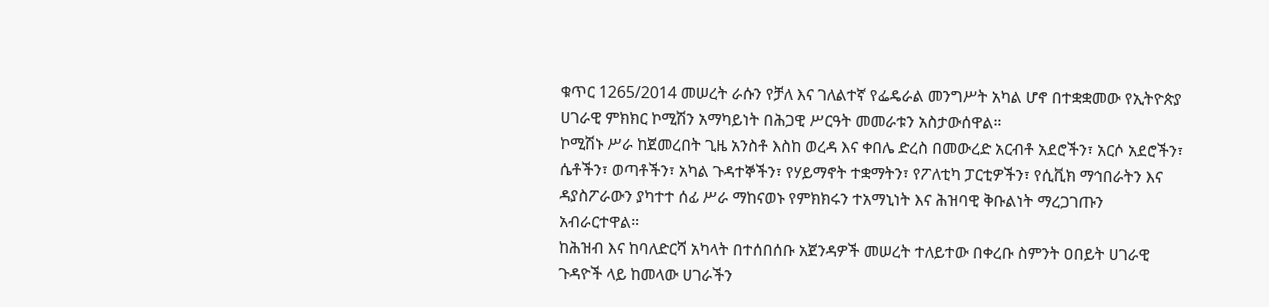ቁጥር 1265/2014 መሠረት ራሱን የቻለ እና ገለልተኛ የፌዴራል መንግሥት አካል ሆኖ በተቋቋመው የኢትዮጵያ ሀገራዊ ምክክር ኮሚሽን አማካይነት በሕጋዊ ሥርዓት መመራቱን አስታውሰዋል።
ኮሚሽኑ ሥራ ከጀመረበት ጊዜ አንስቶ እስከ ወረዳ እና ቀበሌ ድረስ በመውረድ አርብቶ አደሮችን፣ አርሶ አደሮችን፣ ሴቶችን፣ ወጣቶችን፣ አካል ጉዳተኞችን፣ የሃይማኖት ተቋማትን፣ የፖለቲካ ፓርቲዎችን፣ የሲቪክ ማኅበራትን እና ዳያስፖራውን ያካተተ ሰፊ ሥራ ማከናወኑ የምክክሩን ተአማኒነት እና ሕዝባዊ ቅቡልነት ማረጋገጡን አብራርተዋል።
ከሕዝብ እና ከባለድርሻ አካላት በተሰበሰቡ አጀንዳዎች መሠረት ተለይተው በቀረቡ ስምንት ዐበይት ሀገራዊ ጉዳዮች ላይ ከመላው ሀገራችን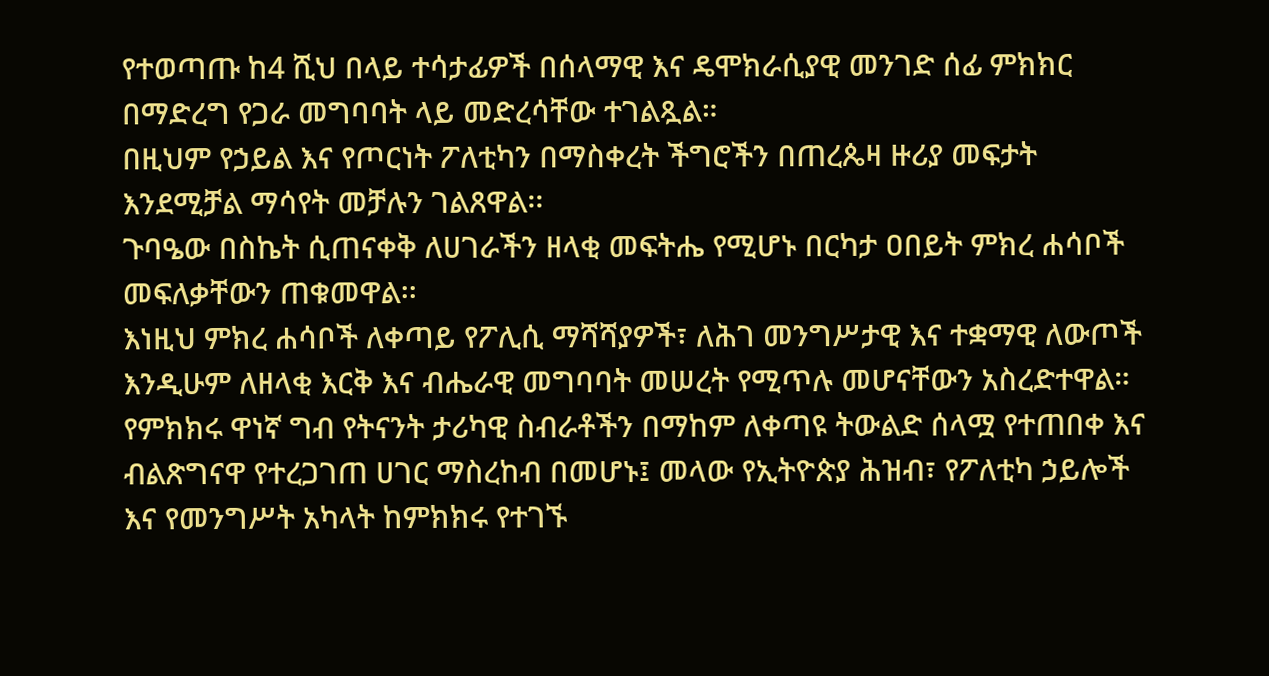የተወጣጡ ከ4 ሺህ በላይ ተሳታፊዎች በሰላማዊ እና ዴሞክራሲያዊ መንገድ ሰፊ ምክክር በማድረግ የጋራ መግባባት ላይ መድረሳቸው ተገልጿል።
በዚህም የኃይል እና የጦርነት ፖለቲካን በማስቀረት ችግሮችን በጠረጴዛ ዙሪያ መፍታት እንደሚቻል ማሳየት መቻሉን ገልጸዋል፡፡
ጉባዔው በስኬት ሲጠናቀቅ ለሀገራችን ዘላቂ መፍትሔ የሚሆኑ በርካታ ዐበይት ምክረ ሐሳቦች መፍለቃቸውን ጠቁመዋል፡፡
እነዚህ ምክረ ሐሳቦች ለቀጣይ የፖሊሲ ማሻሻያዎች፣ ለሕገ መንግሥታዊ እና ተቋማዊ ለውጦች እንዲሁም ለዘላቂ እርቅ እና ብሔራዊ መግባባት መሠረት የሚጥሉ መሆናቸውን አስረድተዋል።
የምክክሩ ዋነኛ ግብ የትናንት ታሪካዊ ስብራቶችን በማከም ለቀጣዩ ትውልድ ሰላሟ የተጠበቀ እና ብልጽግናዋ የተረጋገጠ ሀገር ማስረከብ በመሆኑ፤ መላው የኢትዮጵያ ሕዝብ፣ የፖለቲካ ኃይሎች እና የመንግሥት አካላት ከምክክሩ የተገኙ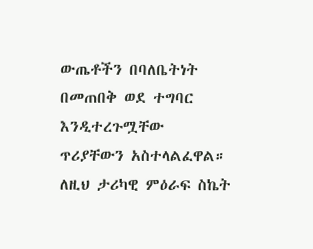ውጤቶችን በባለቤትነት በመጠበቅ ወደ ተግባር እንዲተረጉሟቸው ጥሪያቸውን አስተላልፈዋል።
ለዚህ ታሪካዊ ምዕራፍ ስኬት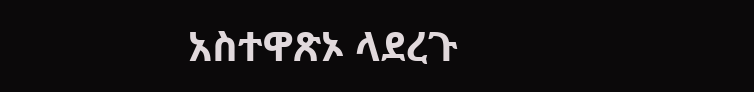አስተዋጽኦ ላደረጉ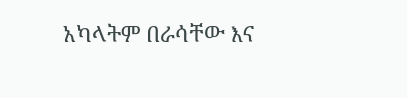አካላትም በራሳቸው እና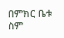በምክር ቤቱ ስም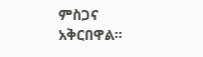ምስጋና አቅርበዋል።